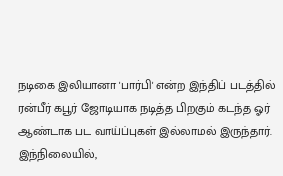நடிகை இலியானா 'பார்பி' என்ற இந்திப் படத்தில் ரன்பீர் கபூர் ஜோடியாக நடித்த பிறகும் கடந்த ஓர் ஆண்டாக பட வாய்ப்புகள் இல்லாமல் இருந்தார். இந்நிலையில்,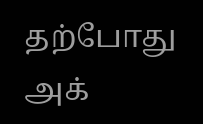தற்போது அக்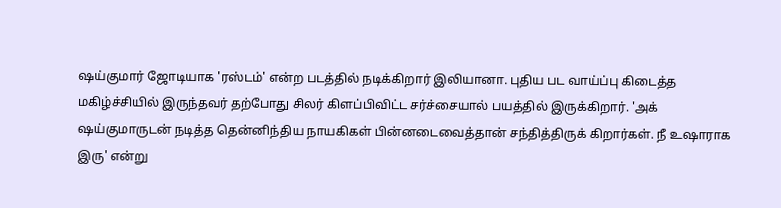ஷய்குமார் ஜோடியாக 'ரஸ்டம்' என்ற படத்தில் நடிக்கிறார் இலியானா. புதிய பட வாய்ப்பு கிடைத்த மகிழ்ச்சியில் இருந்தவர் தற்போது சிலர் கிளப்பிவிட்ட சர்ச்சையால் பயத்தில் இருக்கிறார். 'அக் ஷய்குமாருடன் நடித்த தென்னிந்திய நாயகிகள் பின்னடைவைத்தான் சந்தித்திருக் கிறார்கள். நீ உஷாராக இரு' என்று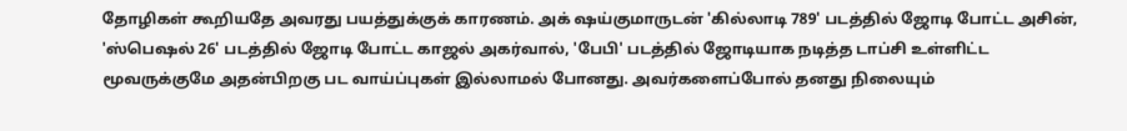தோழிகள் கூறியதே அவரது பயத்துக்குக் காரணம். அக் ஷய்குமாருடன் 'கில்லாடி 789' படத்தில் ஜோடி போட்ட அசின், 'ஸ்பெஷல் 26' படத்தில் ஜோடி போட்ட காஜல் அகர்வால், 'பேபி' படத்தில் ஜோடியாக நடித்த டாப்சி உள்ளிட்ட மூவருக்குமே அதன்பிறகு பட வாய்ப்புகள் இல்லாமல் போனது. அவர்களைப்போல் தனது நிலையும்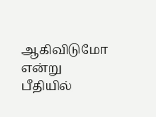ஆகிவிடுமோ என்று பீதியில்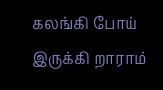கலங்கி போய் இருக்கி றாராம்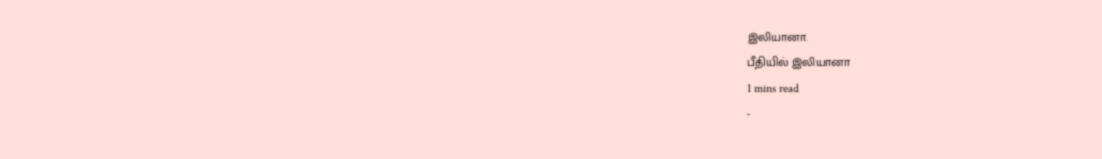இலியானா.
பீதியில் இலியானா
1 mins read
-